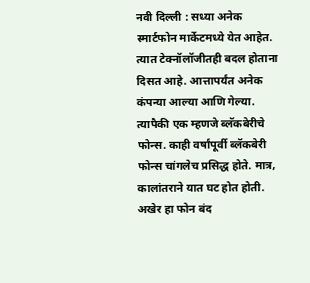नवी दिल्ली : सध्या अनेक स्मार्टफोन मार्केटमध्ये येत आहेत. त्यात टेक्नॉलॉजीतही बदल होताना दिसत आहे. आत्तापर्यंत अनेक कंपन्या आल्या आणि गेल्या. त्यापैकी एक म्हणजे ब्लॅकबेरीचे फोन्स. काही वर्षांपूर्वी ब्लॅकबेरी फोन्स चांगलेच प्रसिद्ध होते. मात्र, कालांतराने यात घट होत होती. अखेर हा फोन बंद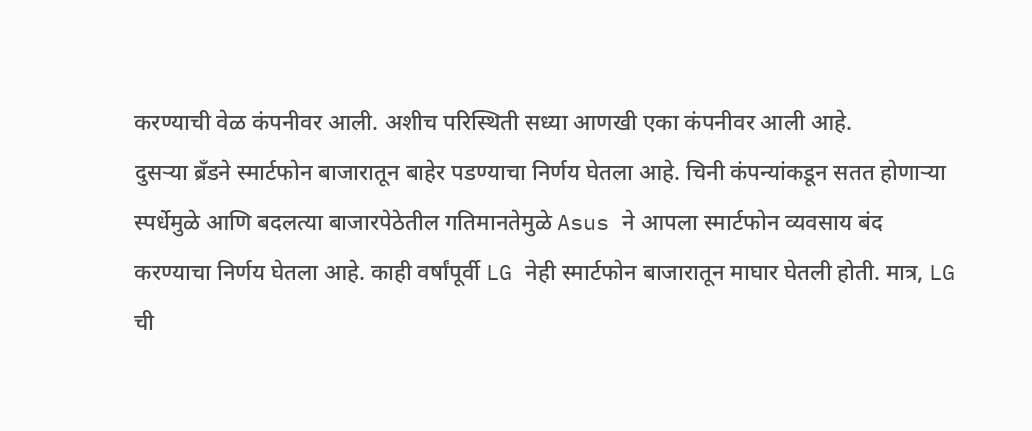करण्याची वेळ कंपनीवर आली. अशीच परिस्थिती सध्या आणखी एका कंपनीवर आली आहे.
दुसऱ्या ब्रँडने स्मार्टफोन बाजारातून बाहेर पडण्याचा निर्णय घेतला आहे. चिनी कंपन्यांकडून सतत होणाऱ्या स्पर्धेमुळे आणि बदलत्या बाजारपेठेतील गतिमानतेमुळे Asus ने आपला स्मार्टफोन व्यवसाय बंद करण्याचा निर्णय घेतला आहे. काही वर्षांपूर्वी LG नेही स्मार्टफोन बाजारातून माघार घेतली होती. मात्र, LG ची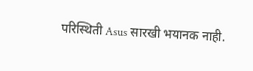परिस्थिती Asus सारखी भयानक नाही.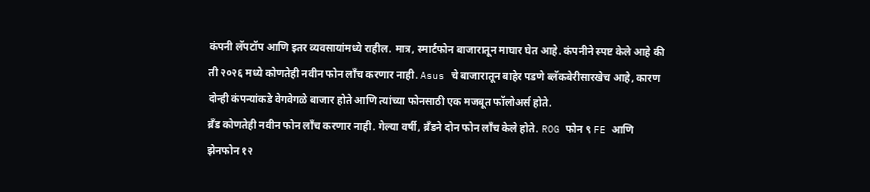कंपनी लॅपटॉप आणि इतर व्यवसायांमध्ये राहील. मात्र, स्मार्टफोन बाजारातून माघार घेत आहे. कंपनीने स्पष्ट केले आहे की ती २०२६ मध्ये कोणतेही नवीन फोन लाँच करणार नाही. Asus चे बाजारातून बाहेर पडणे ब्लॅकबेरीसारखेच आहे, कारण दोन्ही कंपन्यांकडे वेगवेगळे बाजार होते आणि त्यांच्या फोनसाठी एक मजबूत फॉलोअर्स होते.
ब्रँड कोणतेही नवीन फोन लाँच करणार नाही. गेल्या वर्षी, ब्रँडने दोन फोन लाँच केले होते. ROG फोन ९ FE आणि झेनफोन १२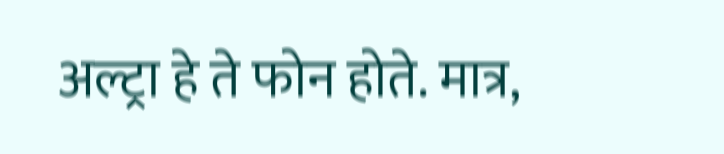अल्ट्रा हे ते फोन होते. मात्र,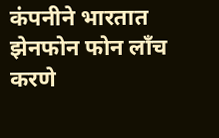कंपनीने भारतात झेनफोन फोन लाँच करणे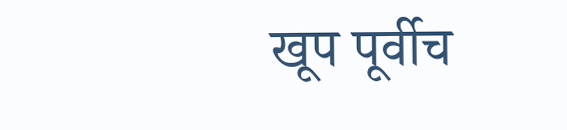खूप पूर्वीच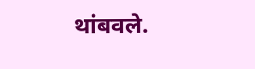थांबवले.